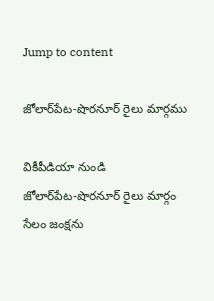Jump to content

జోలార్‌పేట-షొరనూర్ రైలు మార్గము

వికీపీడియా నుండి
జోలార్‌పేట-షొరనూర్ రైలు మార్గం
సేలం జంక్షను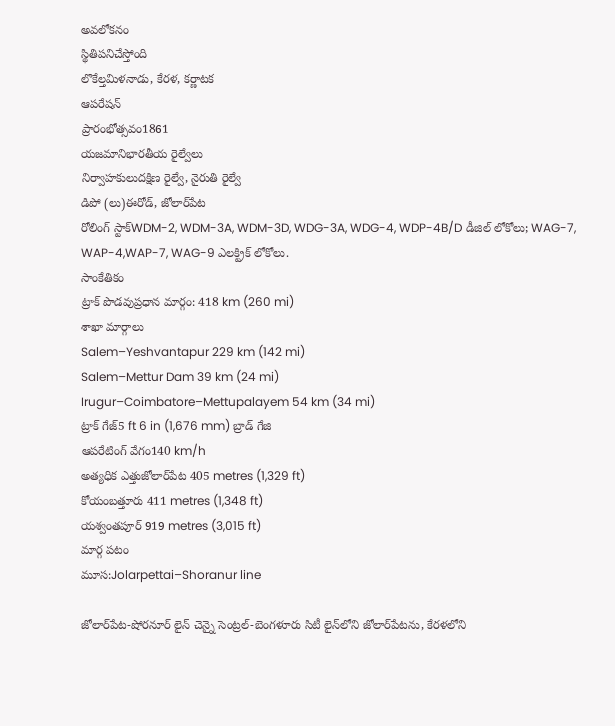అవలోకనం
స్థితిపనిచేస్తోంది
లొకేల్తమిళనాడు, కేరళ, కర్ణాటక
ఆపరేషన్
ప్రారంభోత్సవం1861
యజమానిభారతీయ రైల్వేలు
నిర్వాహకులుదక్షిణ రైల్వే, నైరుతి రైల్వే
డిపో (లు)ఈరోడ్, జోలార్‌పేట
రోలింగ్ స్టాక్WDM-2, WDM-3A, WDM-3D, WDG-3A, WDG-4, WDP-4B/D డీజిల్ లోకోలు; WAG-7, WAP-4,WAP-7, WAG-9 ఎలక్ట్రిక్ లోకోలు.
సాంకేతికం
ట్రాక్ పొడవుప్రధాన మార్గం: 418 km (260 mi)
శాఖా మార్గాలు
Salem–Yeshvantapur 229 km (142 mi)
Salem–Mettur Dam 39 km (24 mi)
Irugur–Coimbatore–Mettupalayem 54 km (34 mi)
ట్రాక్ గేజ్5 ft 6 in (1,676 mm) బ్రాడ్ గేజి
ఆపరేటింగ్ వేగం140 km/h
అత్యధిక ఎత్తుజోలార్‌పేట 405 metres (1,329 ft)
కోయంబత్తూరు 411 metres (1,348 ft)
యశ్వంతపూర్ 919 metres (3,015 ft)
మార్గ పటం
మూస:Jolarpettai–Shoranur line

జోలార్‌పేట-షోరనూర్ లైన్ చెన్నై సెంట్రల్-బెంగళూరు సిటీ లైన్‌లోని జోలార్‌పేటను, కేరళలోని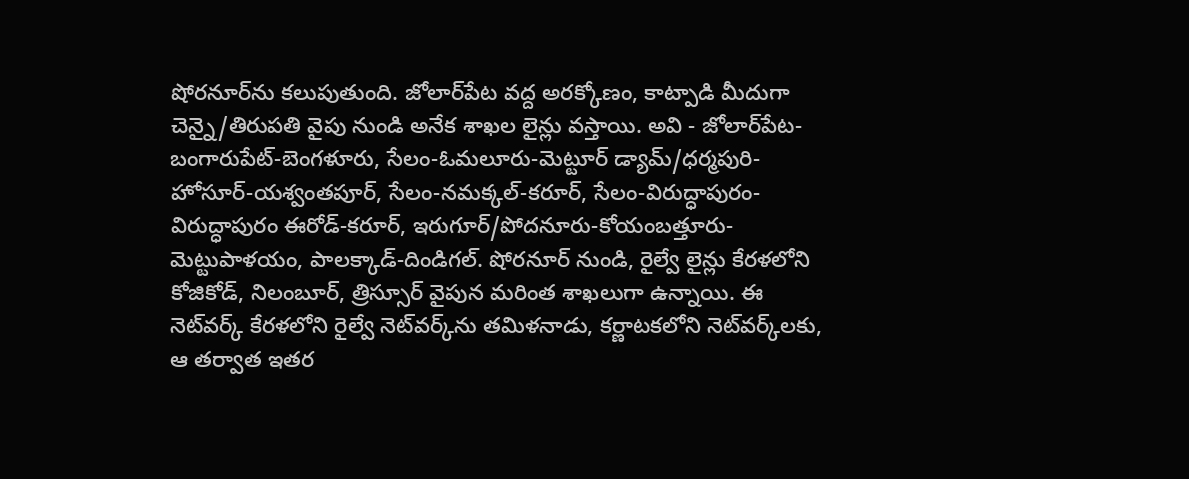షోరనూర్‌ను కలుపుతుంది. జోలార్‌పేట వద్ద అరక్కోణం, కాట్పాడి మీదుగా చెన్నై/తిరుపతి వైపు నుండి అనేక శాఖల లైన్లు వస్తాయి. అవి - జోలార్‌పేట-బంగారుపేట్-బెంగళూరు, సేలం-ఓమలూరు-మెట్టూర్ డ్యామ్/ధర్మపురి-హోసూర్-యశ్వంతపూర్, సేలం-నమక్కల్-కరూర్, సేలం-విరుద్ధాపురం-విరుద్ధాపురం ఈరోడ్-కరూర్, ఇరుగూర్/పోదనూరు-కోయంబత్తూరు-మెట్టుపాళయం, పాలక్కాడ్-దిండిగల్. షోరనూర్ నుండి, రైల్వే లైన్లు కేరళలోని కోజికోడ్, నిలంబూర్, త్రిస్సూర్ వైపున మరింత శాఖలుగా ఉన్నాయి. ఈ నెట్‌వర్క్ కేరళలోని రైల్వే నెట్‌వర్క్‌ను తమిళనాడు, కర్ణాటకలోని నెట్‌వర్క్‌లకు, ఆ తర్వాత ఇతర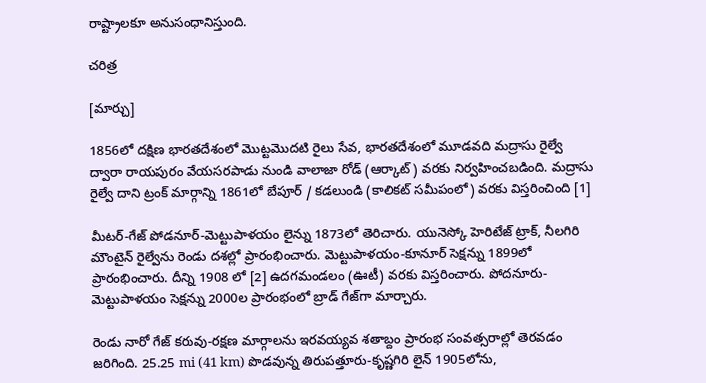రాష్ట్రాలకూ అనుసంధానిస్తుంది.

చరిత్ర

[మార్చు]

1856లో దక్షిణ భారతదేశంలో మొట్టమొదటి రైలు సేవ, భారతదేశంలో మూడవది మద్రాసు రైల్వే ద్వారా రాయపురం వేయసరపాడు నుండి వాలాజా రోడ్ (ఆర్కాట్) వరకు నిర్వహించబడింది. మద్రాసు రైల్వే దాని ట్రంక్ మార్గాన్ని 1861లో బేపూర్ / కడలుండి (కాలికట్ సమీపంలో) వరకు విస్తరించింది [1]

మీటర్-గేజ్ పోడనూర్-మెట్టుపాళయం లైన్ను 1873లో తెరిచారు. యునెస్కో హెరిటేజ్ ట్రాక్, నీలగిరి మౌంటైన్ రైల్వేను రెండు దశల్లో ప్రారంభించారు. మెట్టుపాళయం-కూనూర్ సెక్షన్ను 1899లో ప్రారంభించారు. దీన్ని 1908 లో [2] ఉదగమండలం (ఊటీ) వరకు విస్తరించారు. పోదనూరు-మెట్టుపాళయం సెక్షన్ను 2000ల ప్రారంభంలో బ్రాడ్ గేజ్‌గా మార్చారు.

రెండు నారో గేజ్ కరువు-రక్షణ మార్గాలను ఇరవయ్యవ శతాబ్దం ప్రారంభ సంవత్సరాల్లో తెరవడం జరిగింది. 25.25 mi (41 km) పొడవున్న తిరుపత్తూరు-కృష్ణగిరి లైన్ 1905లోను,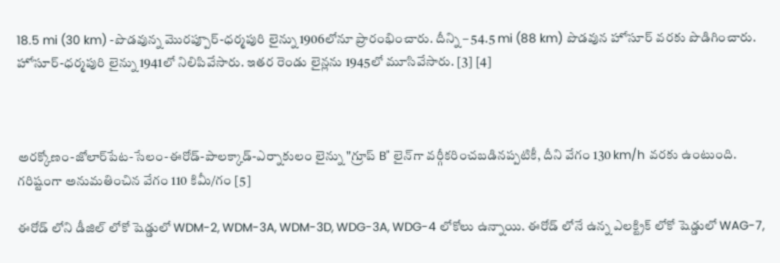18.5 mi (30 km) -పొడవున్న మొరప్పూర్-ధర్మపురి లైన్ను 1906లోనూ ప్రారంభించారు. దీన్ని – 54.5 mi (88 km) పొడవున హోసూర్ వరకు పొడిగించారు. హోసూర్-ధర్మపురి లైన్ను 1941లో నిలిపివేసారు. ఇతర రెండు లైన్లను 1945లో మూసివేసారు. [3] [4]



అరక్కోణం-జోలార్‌పేట-సేలం-ఈరోడ్-పాలక్కాడ్-ఎర్నాకులం లైన్ను "గ్రూప్ B" లైన్‌గా వర్గీకరించబడినప్పటికీ, దీని వేగం 130 km/h వరకు ఉంటుంది. గరిష్టంగా అనుమతించిన వేగం 110 కిమీ/గం [5]

ఈరోడ్ లోని డీజిల్ లోకో షెడ్డులో WDM-2, WDM-3A, WDM-3D, WDG-3A, WDG-4 లోకోలు ఉన్నాయి. ఈరోడ్ లోనే ఉన్న ఎలక్ట్రిక్ లోకో షెడ్డులో WAG-7,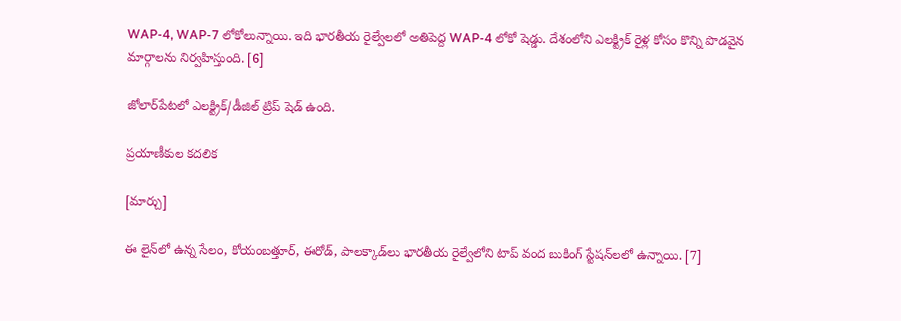WAP-4, WAP-7 లోకోలున్నాయి. ఇది భారతీయ రైల్వేలలో అతిపెద్ద WAP-4 లోకో షెడ్డు. దేశంలోని ఎలక్ట్రిక్ రైళ్ల కోసం కొన్ని పొడవైన మార్గాలను నిర్వహిస్తుంది. [6]

జోలార్‌పేటలో ఎలక్ట్రిక్/డీజిల్ ట్రిప్ షెడ్ ఉంది.

ప్రయాణీకుల కదలిక

[మార్చు]

ఈ లైన్‌లో ఉన్న సేలం, కోయంబత్తూర్, ఈరోడ్, పాలక్కాడ్‌లు భారతీయ రైల్వేలోని టాప్ వంద బుకింగ్ స్టేషన్‌లలో ఉన్నాయి. [7]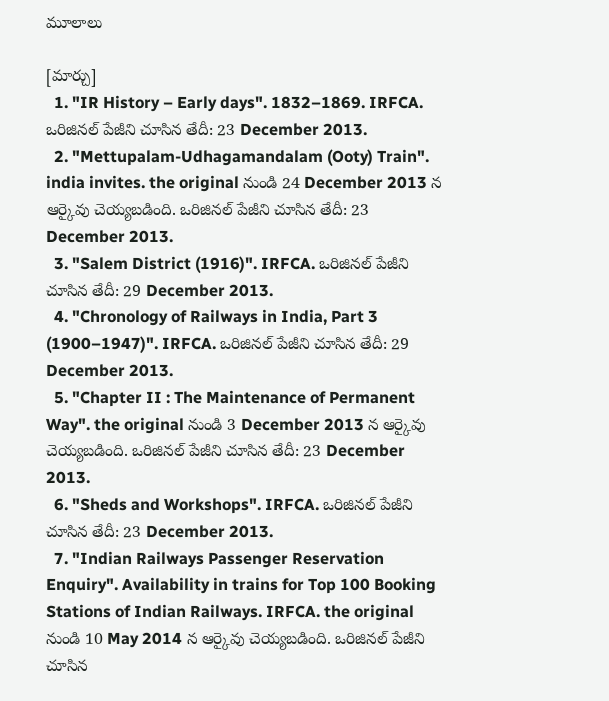మూలాలు

[మార్చు]
  1. "IR History – Early days". 1832–1869. IRFCA. ఒరిజినల్ పేజీని చూసిన తేదీ: 23 December 2013.
  2. "Mettupalam-Udhagamandalam (Ooty) Train". india invites. the original నుండి 24 December 2013 న ఆర్కైవు చెయ్యబడింది. ఒరిజినల్ పేజీని చూసిన తేదీ: 23 December 2013.
  3. "Salem District (1916)". IRFCA. ఒరిజినల్ పేజీని చూసిన తేదీ: 29 December 2013.
  4. "Chronology of Railways in India, Part 3 (1900–1947)". IRFCA. ఒరిజినల్ పేజీని చూసిన తేదీ: 29 December 2013.
  5. "Chapter II : The Maintenance of Permanent Way". the original నుండి 3 December 2013 న ఆర్కైవు చెయ్యబడింది. ఒరిజినల్ పేజీని చూసిన తేదీ: 23 December 2013.
  6. "Sheds and Workshops". IRFCA. ఒరిజినల్ పేజీని చూసిన తేదీ: 23 December 2013.
  7. "Indian Railways Passenger Reservation Enquiry". Availability in trains for Top 100 Booking Stations of Indian Railways. IRFCA. the original నుండి 10 May 2014 న ఆర్కైవు చెయ్యబడింది. ఒరిజినల్ పేజీని చూసిన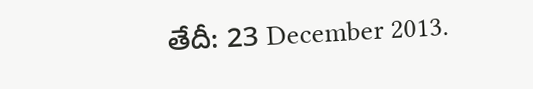తేదీ: 23 December 2013.